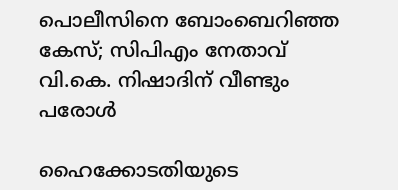പൊലീസിനെ ബോംബെറിഞ്ഞ കേസ്; സിപിഎം നേതാവ് വി.കെ. നിഷാദിന് വീണ്ടും പരോൾ

ഹൈക്കോടതിയുടെ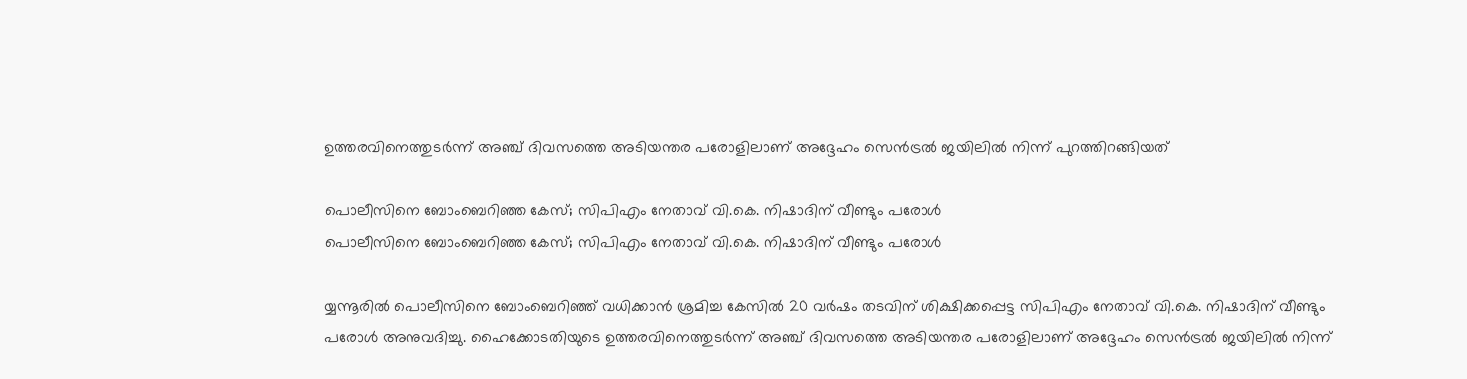ഉത്തരവിനെത്തുടർന്ന് അഞ്ച് ദിവസത്തെ അടിയന്തര പരോളിലാണ് അദ്ദേഹം സെൻട്രൽ ജയിലിൽ നിന്ന് പുറത്തിറങ്ങിയത്

പൊലീസിനെ ബോംബെറിഞ്ഞ കേസ്; സിപിഎം നേതാവ് വി.കെ. നിഷാദിന് വീണ്ടും പരോൾ
പൊലീസിനെ ബോംബെറിഞ്ഞ കേസ്; സിപിഎം നേതാവ് വി.കെ. നിഷാദിന് വീണ്ടും പരോൾ

യ്യന്നൂരില്‍ പൊലീസിനെ ബോംബെറിഞ്ഞ് വധിക്കാൻ ശ്രമിച്ച കേസിൽ 20 വർഷം തടവിന് ശിക്ഷിക്കപ്പെട്ട സിപിഎം നേതാവ് വി.കെ. നിഷാദിന് വീണ്ടും പരോൾ അനുവദിച്ചു. ഹൈക്കോടതിയുടെ ഉത്തരവിനെത്തുടർന്ന് അഞ്ച് ദിവസത്തെ അടിയന്തര പരോളിലാണ് അദ്ദേഹം സെൻട്രൽ ജയിലിൽ നിന്ന്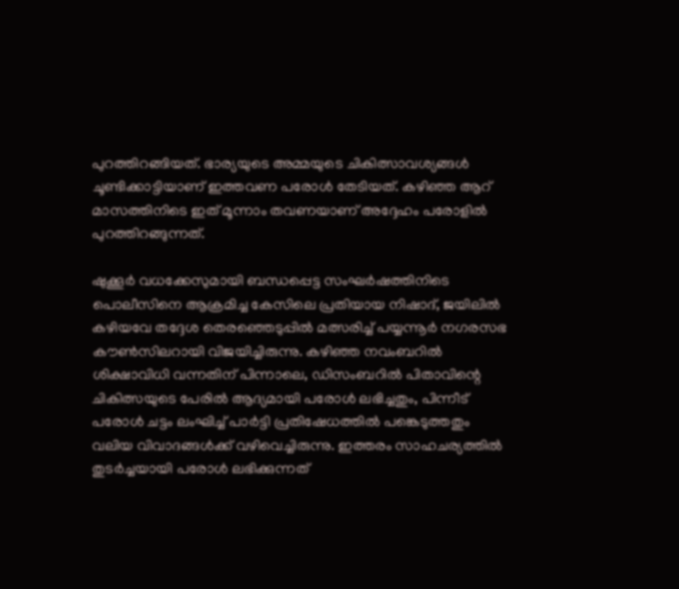പുറത്തിറങ്ങിയത്. ഭാര്യയുടെ അമ്മയുടെ ചികിത്സാവശ്യങ്ങൾ ചൂണ്ടിക്കാട്ടിയാണ് ഇത്തവണ പരോൾ തേടിയത്. കഴിഞ്ഞ ആറ് മാസത്തിനിടെ ഇത് മൂന്നാം തവണയാണ് അദ്ദേഹം പരോളിൽ പുറത്തിറങ്ങുന്നത്.

ഷുക്കൂർ വധക്കേസുമായി ബന്ധപ്പെട്ട സംഘർഷത്തിനിടെ പൊലീസിനെ ആക്രമിച്ച കേസിലെ പ്രതിയായ നിഷാദ്, ജയിലിൽ കഴിയവേ തദ്ദേശ തെരഞ്ഞെടുപ്പിൽ മത്സരിച്ച് പയ്യന്നൂർ നഗരസഭ കൗൺസിലറായി വിജയിച്ചിരുന്നു. കഴിഞ്ഞ നവംബറിൽ ശിക്ഷാവിധി വന്നതിന് പിന്നാലെ, ഡിസംബറിൽ പിതാവിന്റെ ചികിത്സയുടെ പേരിൽ ആദ്യമായി പരോൾ ലഭിച്ചതും, പിന്നീട് പരോൾ ചട്ടം ലംഘിച്ച് പാർട്ടി പ്രതിഷേധത്തിൽ പങ്കെടുത്തതും വലിയ വിവാദങ്ങൾക്ക് വഴിവെച്ചിരുന്നു. ഇത്തരം സാഹചര്യത്തിൽ തുടർച്ചയായി പരോൾ ലഭിക്കുന്നത്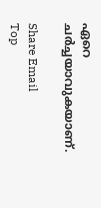ഏറെ ചർച്ചയാവുകയാണ്.

Share Email
Top